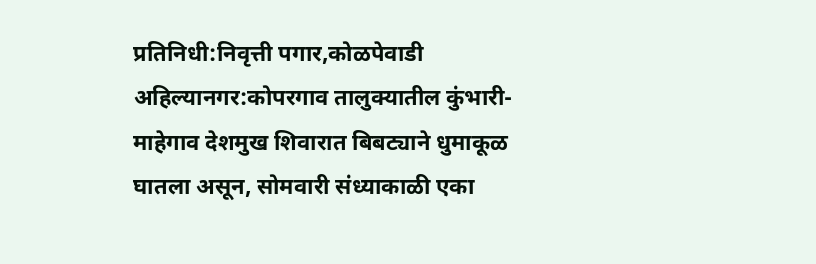प्रतिनिधी:निवृत्ती पगार,कोळपेवाडी
अहिल्यानगर:कोपरगाव तालुक्यातील कुंभारी-माहेगाव देशमुख शिवारात बिबट्याने धुमाकूळ घातला असून, सोमवारी संध्याकाळी एका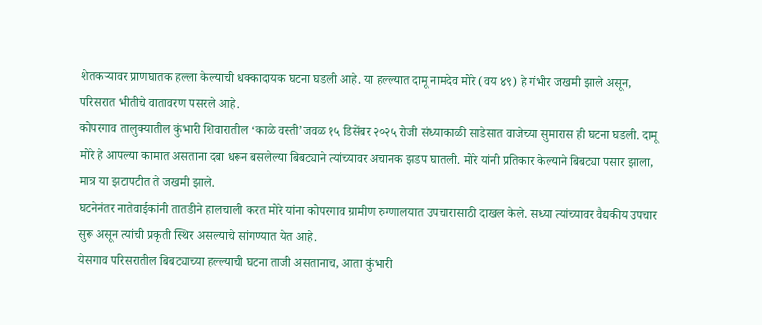शेतकऱ्यावर प्राणघातक हल्ला केल्याची धक्कादायक घटना घडली आहे. या हल्ल्यात दामू नामदेव मोरे (वय ४९) हे गंभीर जखमी झाले असून, परिसरात भीतीचे वातावरण पसरले आहे.
कोपरगाव तालुक्यातील कुंभारी शिवारातील ‘काळे वस्ती’जवळ १५ डिसेंबर २०२५ रोजी संध्याकाळी साडेसात वाजेच्या सुमारास ही घटना घडली. दामू मोरे हे आपल्या कामात असताना दबा धरून बसलेल्या बिबट्याने त्यांच्यावर अचानक झडप घातली. मोरे यांनी प्रतिकार केल्याने बिबट्या पसार झाला, मात्र या झटापटीत ते जखमी झाले.
घटनेनंतर नातेवाईकांनी तातडीने हालचाली करत मोरे यांना कोपरगाव ग्रामीण रुग्णालयात उपचारासाठी दाखल केले. सध्या त्यांच्यावर वैद्यकीय उपचार सुरू असून त्यांची प्रकृती स्थिर असल्याचे सांगण्यात येत आहे.
येसगाव परिसरातील बिबट्याच्या हल्ल्याची घटना ताजी असतानाच, आता कुंभारी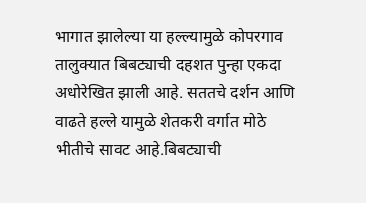भागात झालेल्या या हल्ल्यामुळे कोपरगाव तालुक्यात बिबट्याची दहशत पुन्हा एकदा अधोरेखित झाली आहे. सततचे दर्शन आणि वाढते हल्ले यामुळे शेतकरी वर्गात मोठे भीतीचे सावट आहे.बिबट्याची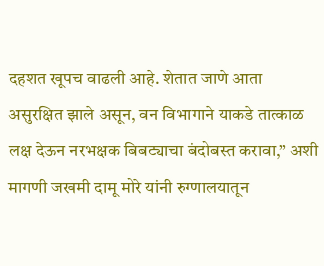दहशत खूपच वाढली आहे. शेतात जाणे आता असुरक्षित झाले असून, वन विभागाने याकडे तात्काळ लक्ष देऊन नरभक्षक बिबट्याचा बंदोबस्त करावा,” अशी मागणी जखमी दामू मोरे यांनी रुग्णालयातून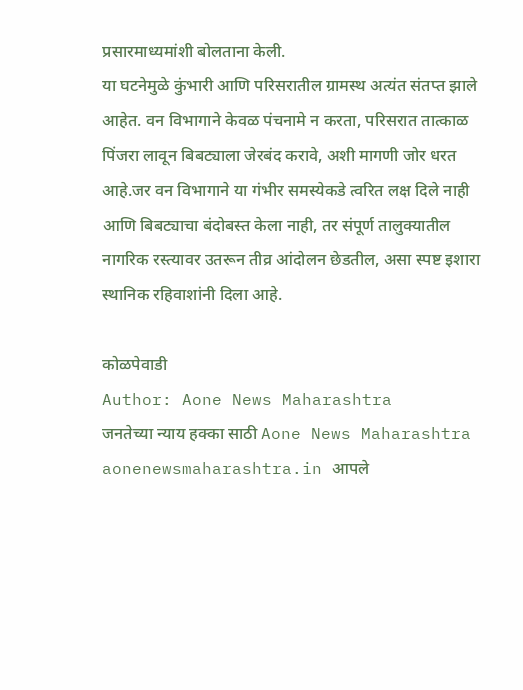प्रसारमाध्यमांशी बोलताना केली.
या घटनेमुळे कुंभारी आणि परिसरातील ग्रामस्थ अत्यंत संतप्त झाले आहेत. वन विभागाने केवळ पंचनामे न करता, परिसरात तात्काळ पिंजरा लावून बिबट्याला जेरबंद करावे, अशी मागणी जोर धरत आहे.जर वन विभागाने या गंभीर समस्येकडे त्वरित लक्ष दिले नाही आणि बिबट्याचा बंदोबस्त केला नाही, तर संपूर्ण तालुक्यातील नागरिक रस्त्यावर उतरून तीव्र आंदोलन छेडतील, असा स्पष्ट इशारा स्थानिक रहिवाशांनी दिला आहे.

कोळपेवाडी
Author: Aone News Maharashtra
जनतेच्या न्याय हक्का साठी Aone News Maharashtra aonenewsmaharashtra.in आपले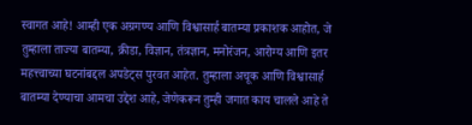स्वागत आहे! आम्ही एक अग्रगण्य आणि विश्वासार्ह बातम्या प्रकाशक आहोत, जे तुम्हाला ताज्या बातम्या, क्रीडा, विज्ञान, तंत्रज्ञान, मनोरंजन, आरोग्य आणि इतर महत्त्वाच्या घटनांबद्दल अपडेट्स पुरवत आहेत. तुम्हाला अचूक आणि विश्वासार्ह बातम्या देण्याचा आमचा उद्देश आहे, जेणेकरून तुम्ही जगात काय चालले आहे ते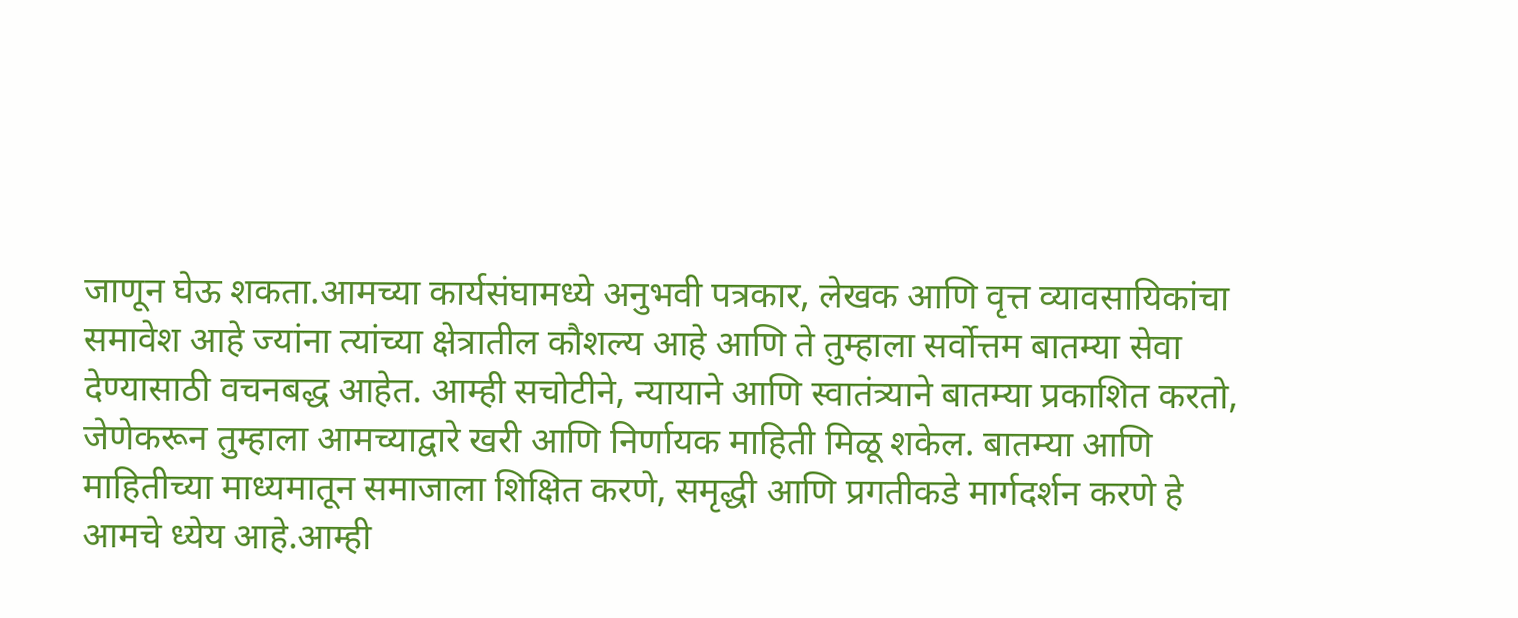जाणून घेऊ शकता.आमच्या कार्यसंघामध्ये अनुभवी पत्रकार, लेखक आणि वृत्त व्यावसायिकांचा समावेश आहे ज्यांना त्यांच्या क्षेत्रातील कौशल्य आहे आणि ते तुम्हाला सर्वोत्तम बातम्या सेवा देण्यासाठी वचनबद्ध आहेत. आम्ही सचोटीने, न्यायाने आणि स्वातंत्र्याने बातम्या प्रकाशित करतो, जेणेकरून तुम्हाला आमच्याद्वारे खरी आणि निर्णायक माहिती मिळू शकेल. बातम्या आणि माहितीच्या माध्यमातून समाजाला शिक्षित करणे, समृद्धी आणि प्रगतीकडे मार्गदर्शन करणे हे आमचे ध्येय आहे.आम्ही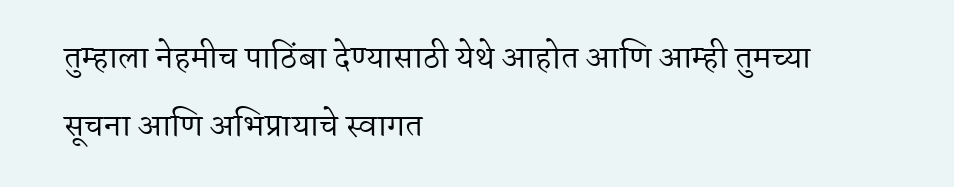तुम्हाला नेहमीच पाठिंबा देण्यासाठी येथे आहोत आणि आम्ही तुमच्या सूचना आणि अभिप्रायाचे स्वागत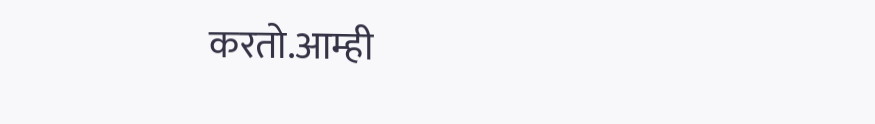करतो.आम्ही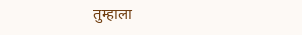तुम्हाला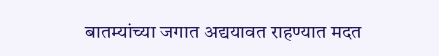बातम्यांच्या जगात अद्ययावत राहण्यात मदत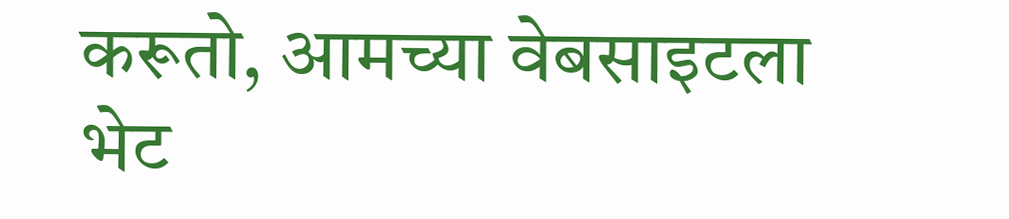करूतो, आमच्या वेबसाइटला भेट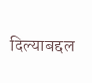दिल्याबद्दल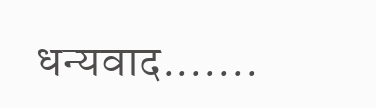धन्यवाद.......